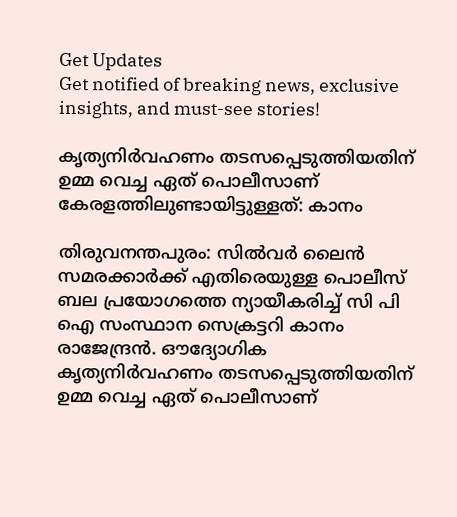Get Updates
Get notified of breaking news, exclusive insights, and must-see stories!

കൃത്യനിര്‍വഹണം തടസപ്പെടുത്തിയതിന് ഉമ്മ വെച്ച ഏത് പൊലീസാണ് കേരളത്തിലുണ്ടായിട്ടുള്ളത്: കാനം

തിരുവനന്തപുരം: സില്‍വര്‍ ലൈന്‍ സമരക്കാര്‍ക്ക് എതിരെയുള്ള പൊലീസ് ബല പ്രയോഗത്തെ ന്യായീകരിച്ച് സി പി ഐ സംസ്ഥാന സെക്രട്ടറി കാനം രാജേന്ദ്രന്‍. ഔദ്യോഗിക കൃത്യനിര്‍വഹണം തടസപ്പെടുത്തിയതിന് ഉമ്മ വെച്ച ഏത് പൊലീസാണ്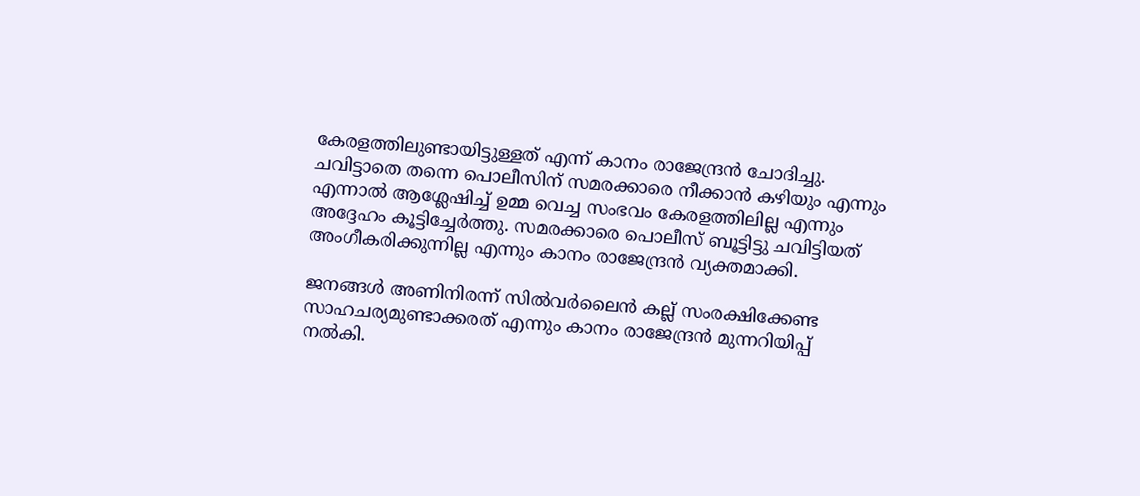കേരളത്തിലുണ്ടായിട്ടുള്ളത് എന്ന് കാനം രാജേന്ദ്രന്‍ ചോദിച്ചു. ചവിട്ടാതെ തന്നെ പൊലീസിന് സമരക്കാരെ നീക്കാന്‍ കഴിയും എന്നും എന്നാല്‍ ആശ്ലേഷിച്ച് ഉമ്മ വെച്ച സംഭവം കേരളത്തിലില്ല എന്നും അദ്ദേഹം കൂട്ടിച്ചേര്‍ത്തു. സമരക്കാരെ പൊലീസ് ബൂട്ടിട്ടു ചവിട്ടിയത് അംഗീകരിക്കുന്നില്ല എന്നും കാനം രാജേന്ദ്രന്‍ വ്യക്തമാക്കി.

ജനങ്ങള്‍ അണിനിരന്ന് സില്‍വര്‍ലൈന്‍ കല്ല് സംരക്ഷിക്കേണ്ട സാഹചര്യമുണ്ടാക്കരത് എന്നും കാനം രാജേന്ദ്രന്‍ മുന്നറിയിപ്പ് നല്‍കി.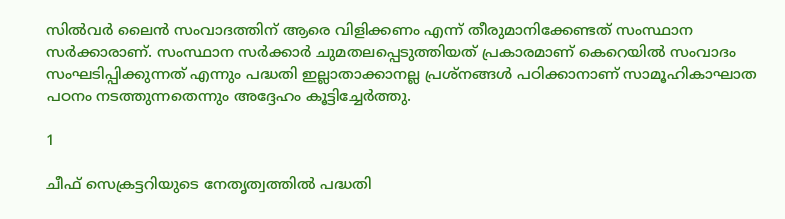സില്‍വര്‍ ലൈന്‍ സംവാദത്തിന് ആരെ വിളിക്കണം എന്ന് തീരുമാനിക്കേണ്ടത് സംസ്ഥാന സര്‍ക്കാരാണ്. സംസ്ഥാന സര്‍ക്കാര്‍ ചുമതലപ്പെടുത്തിയത് പ്രകാരമാണ് കെറെയില്‍ സംവാദം സംഘടിപ്പിക്കുന്നത് എന്നും പദ്ധതി ഇല്ലാതാക്കാനല്ല പ്രശ്‌നങ്ങള്‍ പഠിക്കാനാണ് സാമൂഹികാഘാത പഠനം നടത്തുന്നതെന്നും അദ്ദേഹം കൂട്ടിച്ചേര്‍ത്തു.

1

ചീഫ് സെക്രട്ടറിയുടെ നേതൃത്വത്തില്‍ പദ്ധതി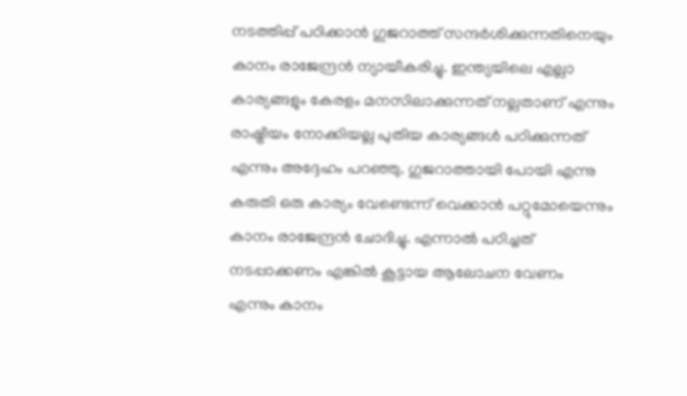നടത്തിപ്പ് പഠിക്കാന്‍ ഗുജറാത്ത് സന്ദര്‍ശിക്കുന്നതിനെയും കാനം രാജേന്ദ്രന്‍ ന്യായീകരിച്ചു. ഇന്ത്യയിലെ എല്ലാ കാര്യങ്ങളും കേരളം മനസിലാക്കുന്നത് നല്ലതാണ് എന്നും രാഷ്ട്രീയം നോക്കിയല്ല പുതിയ കാര്യങ്ങള്‍ പഠിക്കുന്നത് എന്നും അദ്ദേഹം പറഞ്ഞു. ഗുജറാത്തായി പോയി എന്നു കരുതി ഒരു കാര്യം വേണ്ടെന്ന് വെക്കാന്‍ പറ്റുമോയെന്നും കാനം രാജേന്ദ്രന്‍ ചോദിച്ചു. എന്നാല്‍ പഠിച്ചത് നടപ്പാക്കണം എങ്കില്‍ കൂട്ടായ ആലോചന വേണം എന്നും കാനം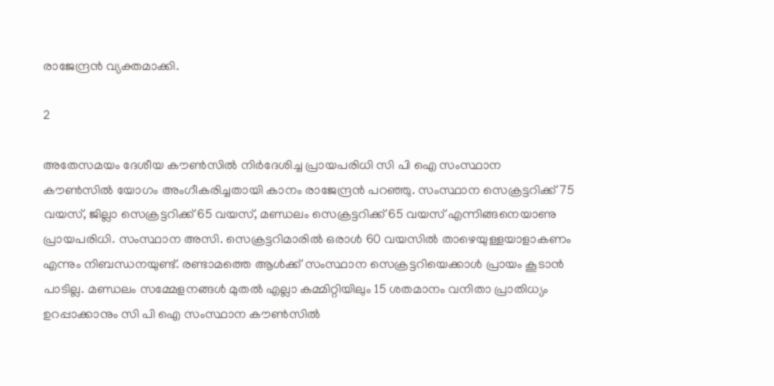രാജേന്ദ്രന്‍ വ്യക്തമാക്കി.

2

അതേസമയം ദേശീയ കൗണ്‍സില്‍ നിര്‍ദേശിച്ച പ്രായപരിധി സി പി ഐ സംസ്ഥാന കൗണ്‍സില്‍ യോഗം അംഗീകരിച്ചതായി കാനം രാജേന്ദ്രന്‍ പറഞ്ഞു. സംസ്ഥാന സെക്രട്ടറിക്ക് 75 വയസ്, ജില്ലാ സെക്രട്ടറിക്ക് 65 വയസ്, മണ്ഡലം സെക്രട്ടറിക്ക് 65 വയസ് എന്നിങ്ങനെയാണു പ്രായപരിധി. സംസ്ഥാന അസി. സെക്രട്ടറിമാരില്‍ ഒരാള്‍ 60 വയസില്‍ താഴെയുള്ളയാളാകണം എന്നും നിബന്ധനയുണ്ട്. രണ്ടാമത്തെ ആള്‍ക്ക് സംസ്ഥാന സെക്രട്ടറിയെക്കാള്‍ പ്രായം കൂടാന്‍ പാടില്ല. മണ്ഡലം സമ്മേളനങ്ങള്‍ മുതല്‍ എല്ലാ കമ്മിറ്റിയിലും 15 ശതമാനം വനിതാ പ്രാതിധ്യം ഉറപ്പാക്കാനും സി പി ഐ സംസ്ഥാന കൗണ്‍സില്‍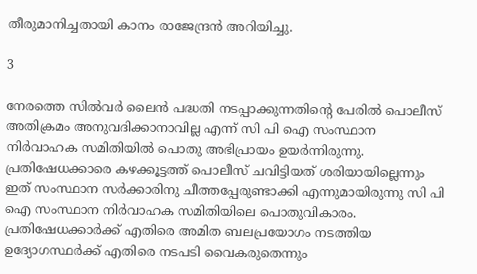തീരുമാനിച്ചതായി കാനം രാജേന്ദ്രന്‍ അറിയിച്ചു.

3

നേരത്തെ സില്‍വര്‍ ലൈന്‍ പദ്ധതി നടപ്പാക്കുന്നതിന്റെ പേരില്‍ പൊലീസ് അതിക്രമം അനുവദിക്കാനാവില്ല എന്ന് സി പി ഐ സംസ്ഥാന നിര്‍വാഹക സമിതിയില്‍ പൊതു അഭിപ്രായം ഉയര്‍ന്നിരുന്നു. പ്രതിഷേധക്കാരെ കഴക്കൂട്ടത്ത് പൊലീസ് ചവിട്ടിയത് ശരിയായില്ലെന്നും ഇത് സംസ്ഥാന സര്‍ക്കാരിനു ചീത്തപ്പേരുണ്ടാക്കി എന്നുമായിരുന്നു സി പി ഐ സംസ്ഥാന നിര്‍വാഹക സമിതിയിലെ പൊതുവികാരം. പ്രതിഷേധക്കാര്‍ക്ക് എതിരെ അമിത ബലപ്രയോഗം നടത്തിയ ഉദ്യോഗസ്ഥര്‍ക്ക് എതിരെ നടപടി വൈകരുതെന്നും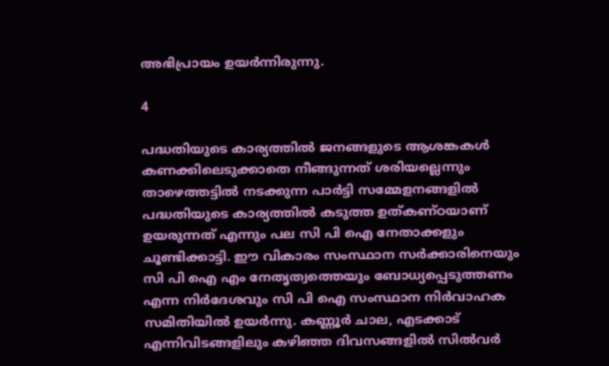അഭിപ്രായം ഉയര്‍ന്നിരുന്നു.

4

പദ്ധതിയുടെ കാര്യത്തില്‍ ജനങ്ങളുടെ ആശങ്കകള്‍ കണക്കിലെടുക്കാതെ നീങ്ങുന്നത് ശരിയല്ലെന്നും താഴെത്തട്ടില്‍ നടക്കുന്ന പാര്‍ട്ടി സമ്മേളനങ്ങളില്‍ പദ്ധതിയുടെ കാര്യത്തില്‍ കടുത്ത ഉത്കണ്ഠയാണ് ഉയരുന്നത് എന്നും പല സി പി ഐ നേതാക്കളും ചൂണ്ടിക്കാട്ടി. ഈ വികാരം സംസ്ഥാന സര്‍ക്കാരിനെയും സി പി ഐ എം നേതൃത്വത്തെയും ബോധ്യപ്പെടുത്തണം എന്ന നിര്‍ദേശവും സി പി ഐ സംസ്ഥാന നിര്‍വാഹക സമിതിയില്‍ ഉയര്‍ന്നു. കണ്ണൂര്‍ ചാല, എടക്കാട് എന്നിവിടങ്ങളിലും കഴിഞ്ഞ ദിവസങ്ങളില്‍ സില്‍വര്‍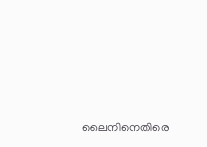ലൈനിനെതിരെ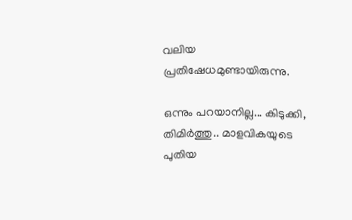വലിയ പ്രതിഷേധമുണ്ടായിരുന്നു.

ഒന്നും പറയാനില്ല... കിടുക്കി, തിമിര്‍ത്തു.. മാളവികയുടെ പുതിയ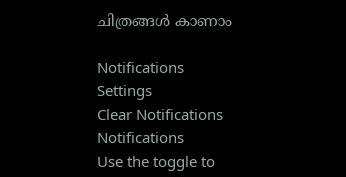ചിത്രങ്ങള്‍ കാണാം

Notifications
Settings
Clear Notifications
Notifications
Use the toggle to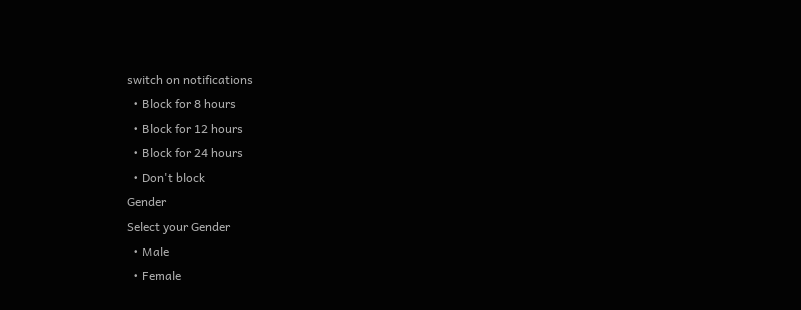switch on notifications
  • Block for 8 hours
  • Block for 12 hours
  • Block for 24 hours
  • Don't block
Gender
Select your Gender
  • Male
  • Female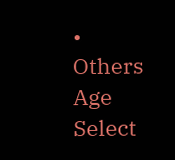• Others
Age
Select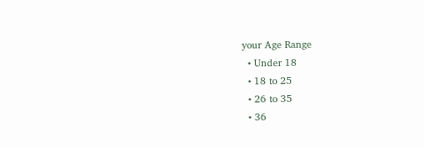your Age Range
  • Under 18
  • 18 to 25
  • 26 to 35
  • 36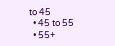to 45
  • 45 to 55
  • 55+